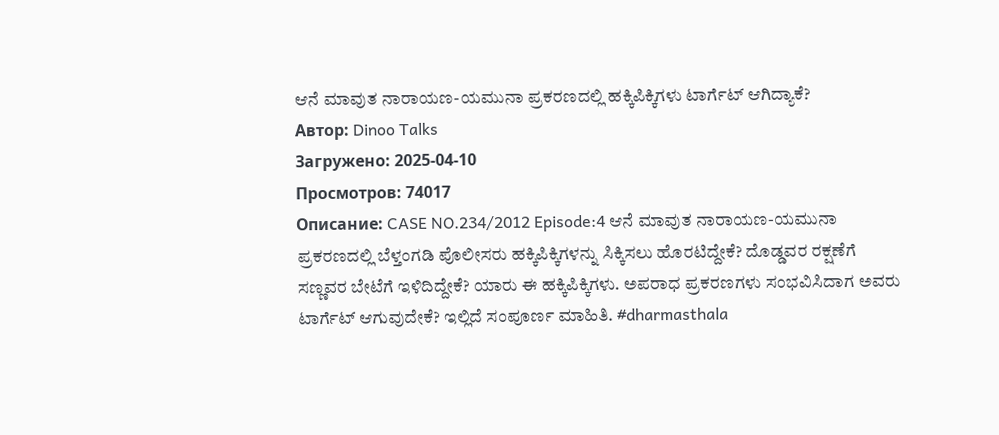ಆನೆ ಮಾವುತ ನಾರಾಯಣ-ಯಮುನಾ ಪ್ರಕರಣದಲ್ಲಿ ಹಕ್ಕಿಪಿಕ್ಕಿಗಳು ಟಾರ್ಗೆಟ್ ಆಗಿದ್ಯಾಕೆ?
Автор: Dinoo Talks
Загружено: 2025-04-10
Просмотров: 74017
Описание: CASE NO.234/2012 Episode:4 ಆನೆ ಮಾವುತ ನಾರಾಯಣ-ಯಮುನಾ ಪ್ರಕರಣದಲ್ಲಿ ಬೆಳ್ತಂಗಡಿ ಪೊಲೀಸರು ಹಕ್ಕಿಪಿಕ್ಕಿಗಳನ್ನು ಸಿಕ್ಕಿಸಲು ಹೊರಟಿದ್ದೇಕೆ? ದೊಡ್ಡವರ ರಕ್ಷಣೆಗೆ ಸಣ್ಣವರ ಬೇಟೆಗೆ ಇಳಿದಿದ್ದೇಕೆ? ಯಾರು ಈ ಹಕ್ಕಿಪಿಕ್ಕಿಗಳು. ಅಪರಾಧ ಪ್ರಕರಣಗಳು ಸಂಭವಿಸಿದಾಗ ಅವರು ಟಾರ್ಗೆಟ್ ಆಗುವುದೇಕೆ? ಇಲ್ಲಿದೆ ಸಂಪೂರ್ಣ ಮಾಹಿತಿ. #dharmasthala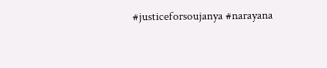#justiceforsoujanya #narayana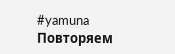#yamuna
Повторяем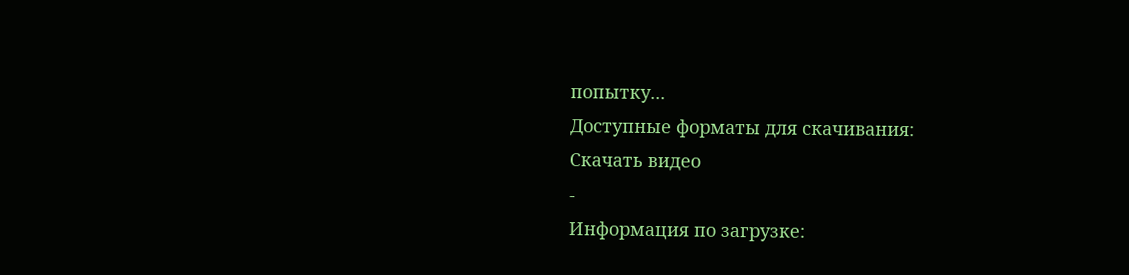попытку...
Доступные форматы для скачивания:
Скачать видео
-
Информация по загрузке: